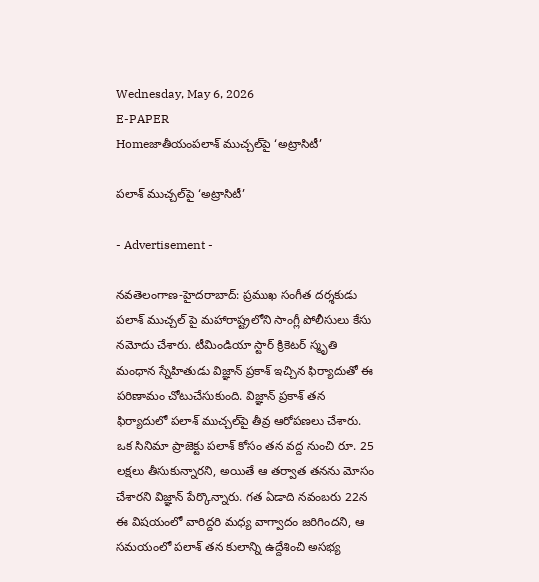Wednesday, May 6, 2026
E-PAPER
Homeజాతీయంపలాశ్ ముచ్చల్‌పై ‘అట్రాసిటీ’

పలాశ్ ముచ్చల్‌పై ‘అట్రాసిటీ’

- Advertisement -

నవతెలంగాణ-హైద‌రాబాద్‌: ప్రముఖ సంగీత దర్శకుడు పలాశ్ ముచ్చల్‌ పై మహారాష్ట్రలోని సాంగ్లీ పోలీసులు కేసు నమోదు చేశారు. టీమిండియా స్టార్ క్రికెటర్ స్మృతి మంధాన స్నేహితుడు విజ్ఞాన్ ప్రకాశ్ ఇచ్చిన ఫిర్యాదుతో ఈ పరిణామం చోటుచేసుకుంది. విజ్ఞాన్ ప్రకాశ్ తన ఫిర్యాదులో పలాశ్ ముచ్చల్‌పై తీవ్ర ఆరోపణలు చేశారు. ఒక సినిమా ప్రాజెక్టు పలాశ్ కోసం తన వద్ద నుంచి రూ. 25 లక్షలు తీసుకున్నారని, అయితే ఆ తర్వాత తనను మోసం చేశారని విజ్ఞాన్ పేర్కొన్నారు. గత ఏడాది నవంబరు 22న ఈ విషయంలో వారిద్దరి మధ్య వాగ్వాదం జరిగిందని, ఆ సమయంలో పలాశ్ తన కులాన్ని ఉద్దేశించి అసభ్య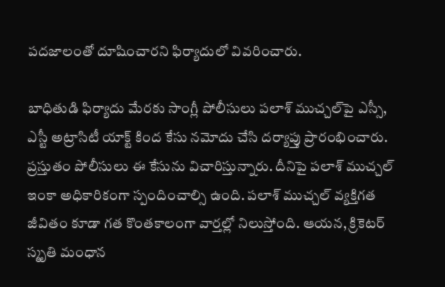పదజాలంతో దూషించారని ఫిర్యాదులో వివరించారు.

బాధితుడి ఫిర్యాదు మేరకు సాంగ్లీ పోలీసులు పలాశ్ ముచ్చల్‌పై ఎస్సీ, ఎస్టీ అట్రాసిటీ యాక్ట్ కింద కేసు నమోదు చేసి దర్యాప్తు ప్రారంభించారు. ప్రస్తుతం పోలీసులు ఈ కేసును విచారిస్తున్నారు. దీనిపై పలాశ్ ముచ్చల్ ఇంకా అధికారికంగా స్పందించాల్సి ఉంది. పలాశ్ ముచ్చల్ వ్యక్తిగత జీవితం కూడా గత కొంతకాలంగా వార్తల్లో నిలుస్తోంది. ఆయన, క్రికెటర్ స్మృతి మంధాన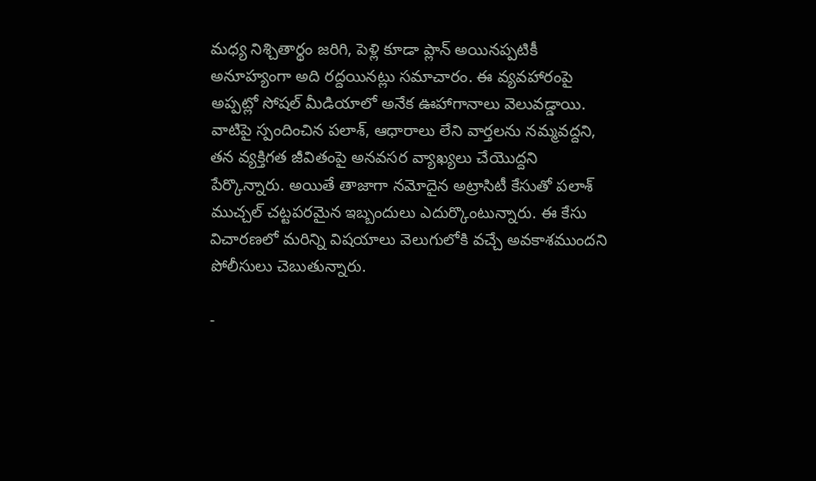మధ్య నిశ్చితార్థం జరిగి, పెళ్లి కూడా ప్లాన్ అయినప్పటికీ అనూహ్యంగా అది రద్దయినట్లు సమాచారం. ఈ వ్యవహారంపై అప్పట్లో సోషల్ మీడియాలో అనేక ఊహాగానాలు వెలువడ్డాయి. వాటిపై స్పందించిన పలాశ్, ఆధారాలు లేని వార్తలను నమ్మవద్దని, తన వ్యక్తిగత జీవితంపై అనవసర వ్యాఖ్యలు చేయొద్దని పేర్కొన్నారు. అయితే తాజాగా నమోదైన అట్రాసిటీ కేసుతో పలాశ్ ముచ్చల్ చట్టపరమైన ఇబ్బందులు ఎదుర్కొంటున్నారు. ఈ కేసు విచారణలో మరిన్ని విషయాలు వెలుగులోకి వచ్చే అవకాశముందని పోలీసులు చెబుతున్నారు.

-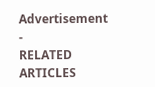Advertisement -
RELATED ARTICLES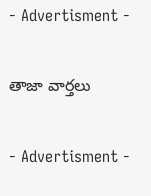- Advertisment -

తాజా వార్తలు

- Advertisment -